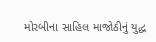મોરબીના સાહિલ માજોઠીનું યુદ્ધ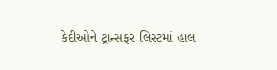કેદીઓને ટ્રાન્સફર લિસ્ટમાં હાલ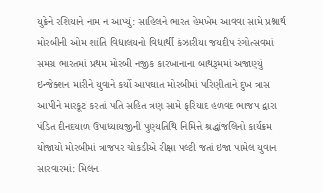યુક્રેને રશિયાને નામ ન આપ્યું: સાહિલને ભારત હેમખેમ આવવા સામે પ્રશ્નાર્થ મોરબીની ઓમ શાંતિ વિદ્યાલયનો વિદ્યાર્થી કંઝારીયા જયદીપ રંગોત્સવમાં સમગ્ર ભારતમાં પ્રથમ મોરબી નજીક કારખાનાના બાથરૂમમાં અજાણ્યું ઇન્જેક્શન મારીને યુવાને કર્યો આપઘાત મોરબીમાં પરિણીતાને દુખ ત્રાસ આપીને મારકૂટ કરતાં પતિ સહિત ત્રણ સામે ફરિયાદ હળવદ ભાજપ દ્વારા પંડિત દીનદયાળ ઉપાધ્યાયજીની પુણ્યતિથિ નિમિત્તે શ્રદ્ધાંજલિનો કાર્યક્રમ યોજાયો મોરબીમાં ત્રાજપર ચોકડીએ રીક્ષા પલ્ટી જતાં ઇજા પામેલ યુવાન સારવારમાં: મિલન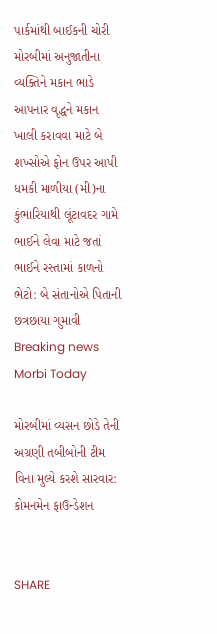પાર્કમાંથી બાઈકની ચોરી મોરબીમાં અનુજાતીના વ્યક્તિને મકાન ભાડે આપનાર વૃદ્ધને મકાન ખાલી કરાવવા માટે બે શખ્સોએ ફોન ઉપર આપી ધમકી માળીયા (મી)ના કુંભારિયાથી લૂંટાવદર ગામે ભાઈને લેવા માટે જતાં ભાઈને રસ્તામાં કાળનો ભેટો: બે સંતાનોએ પિતાની છત્રછાયા ગુમાવી
Breaking news
Morbi Today

મોરબીમાં વ્યસન છોડે તેની અગ્રણી તબીબોની ટીમ વિના મુલ્યે કરશે સારવાર: કોમનમેન ફાઉન્ડેશન


SHARE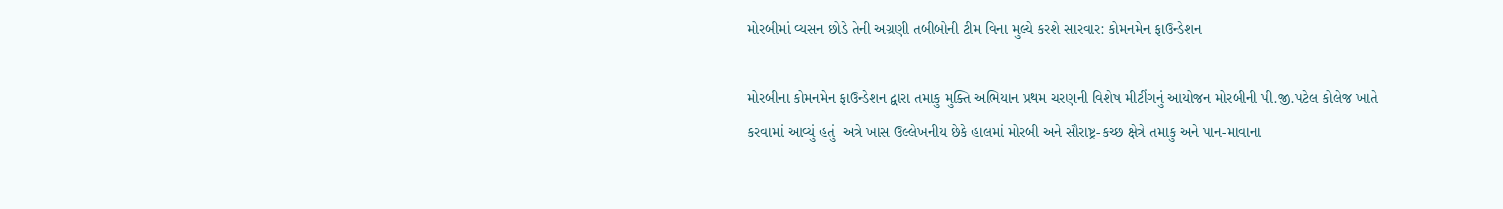મોરબીમાં વ્યસન છોડે તેની અગ્રણી તબીબોની ટીમ વિના મુલ્યે કરશે સારવાર: કોમનમેન ફાઉન્ડેશન

મોરબીના કોમનમેન ફાઉન્ડેશન દ્વારા તમાકુ મુક્તિ અભિયાન પ્રથમ ચરણની વિશેષ મીટીંગનું આયોજન મોરબીની પી.જી.પટેલ કોલેજ ખાતે કરવામાં આવ્યું હતું  અત્રે ખાસ ઉલ્લેખનીય છેકે હાલમાં મોરબી અને સૌરાષ્ટ્ર-કચ્છ ક્ષેત્રે તમાકુ અને પાન-માવાના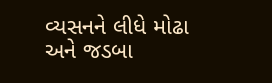વ્યસનને લીધે મોઢા અને જડબા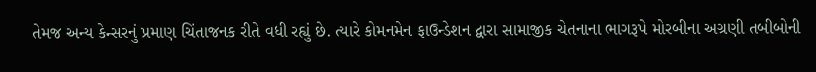તેમજ અન્ય કેન્સરનું પ્રમાણ ચિંતાજનક રીતે વધી રહ્યું છે. ત્યારે કોમનમેન ફાઉન્ડેશન દ્વારા સામાજીક ચેતનાના ભાગરૂપે મોરબીના અગ્રણી તબીબોની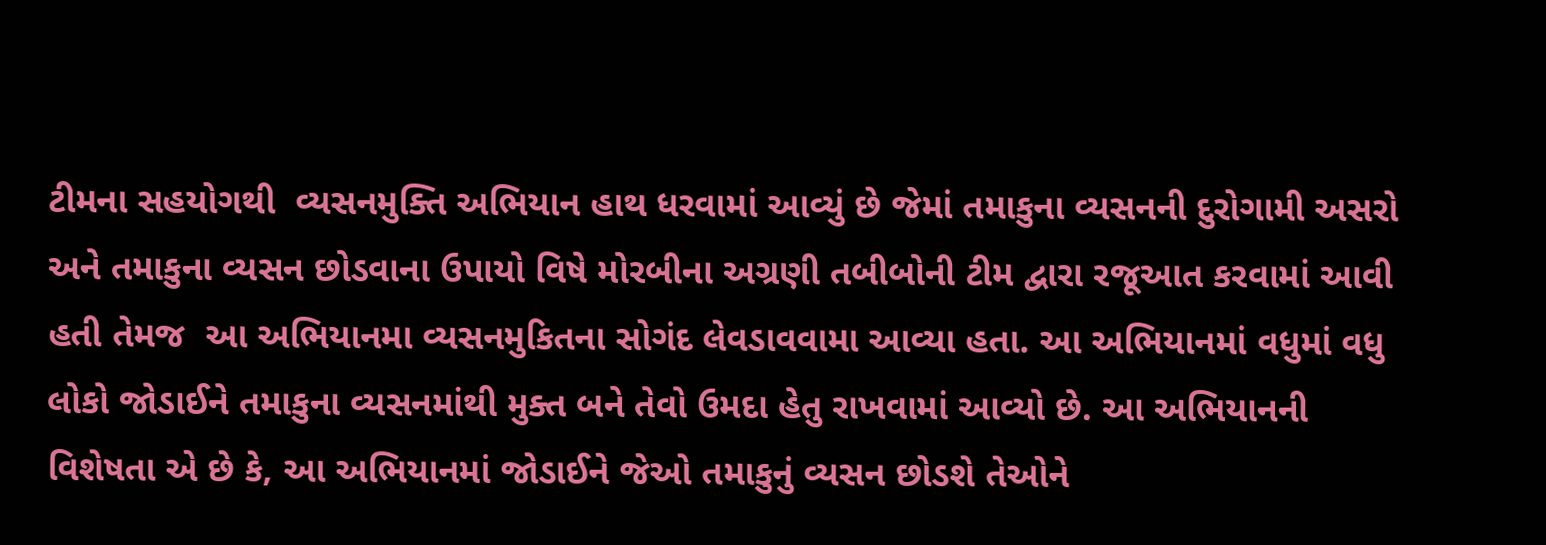ટીમના સહયોગથી  વ્યસનમુક્તિ અભિયાન હાથ ધરવામાં આવ્યું છે જેમાં તમાકુના વ્યસનની દુરોગામી અસરો અને તમાકુના વ્યસન છોડવાના ઉપાયો વિષે મોરબીના અગ્રણી તબીબોની ટીમ દ્વારા રજૂઆત કરવામાં આવી હતી તેમજ  આ અભિયાનમા વ્યસનમુકિતના સોગંદ લેવડાવવામા આવ્યા હતા. આ અભિયાનમાં વધુમાં વધુ લોકો જોડાઈને તમાકુના વ્યસનમાંથી મુક્ત બને તેવો ઉમદા હેતુ રાખવામાં આવ્યો છે. આ અભિયાનની વિશેષતા એ છે કે, આ અભિયાનમાં જોડાઈને જેઓ તમાકુનું વ્યસન છોડશે તેઓને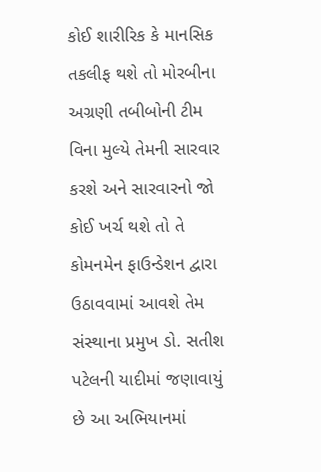કોઈ શારીરિક કે માનસિક તકલીફ થશે તો મોરબીના અગ્રણી તબીબોની ટીમ વિના મુલ્યે તેમની સારવાર કરશે અને સારવારનો જો કોઈ ખર્ચ થશે તો તે કોમનમેન ફાઉન્ડેશન દ્વારા ઉઠાવવામાં આવશે તેમ સંસ્થાના પ્રમુખ ડો. સતીશ પટેલની યાદીમાં જણાવાયું છે આ અભિયાનમાં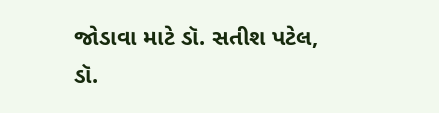જોડાવા માટે ડૉ. સતીશ પટેલ, ડૉ.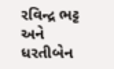રવિન્દ્ર ભટ્ટ અને ધરતીબેન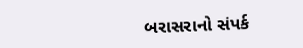બરાસરાનો સંપર્ક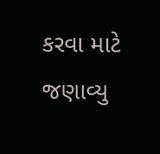કરવા માટે જણાવ્યુ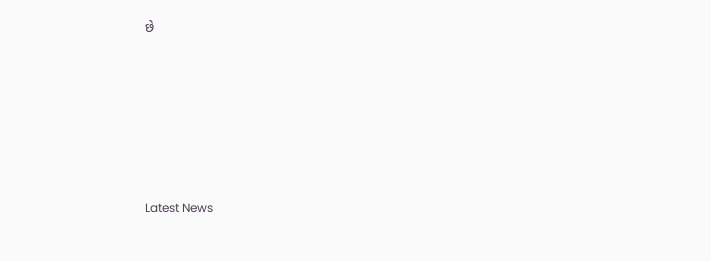છે






Latest News